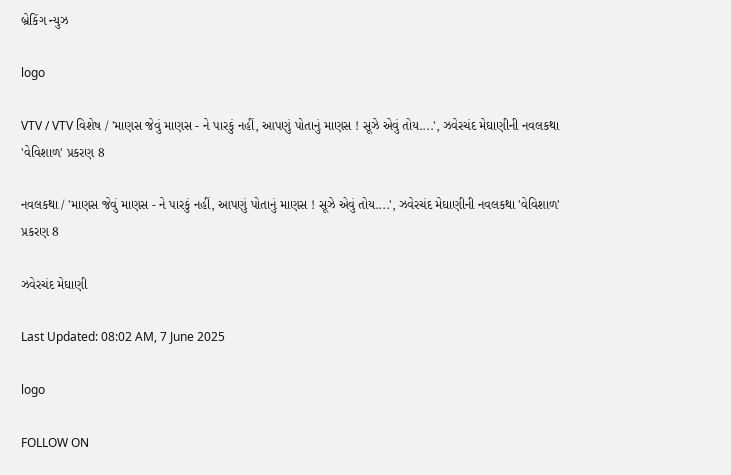બ્રેકિંગ ન્યુઝ

logo

VTV / VTV વિશેષ / 'માણસ જેવું માણસ - ને પારકું નહીં, આપણું પોતાનું માણસ ! સૂઝે એવું તોય....', ઝવેરચંદ મેઘાણીની નવલકથા 'વેવિશાળ' પ્રકરણ 8

નવલકથા / 'માણસ જેવું માણસ - ને પારકું નહીં, આપણું પોતાનું માણસ ! સૂઝે એવું તોય....', ઝવેરચંદ મેઘાણીની નવલકથા 'વેવિશાળ' પ્રકરણ 8

ઝવેરચંદ મેઘાણી

Last Updated: 08:02 AM, 7 June 2025

logo

FOLLOW ON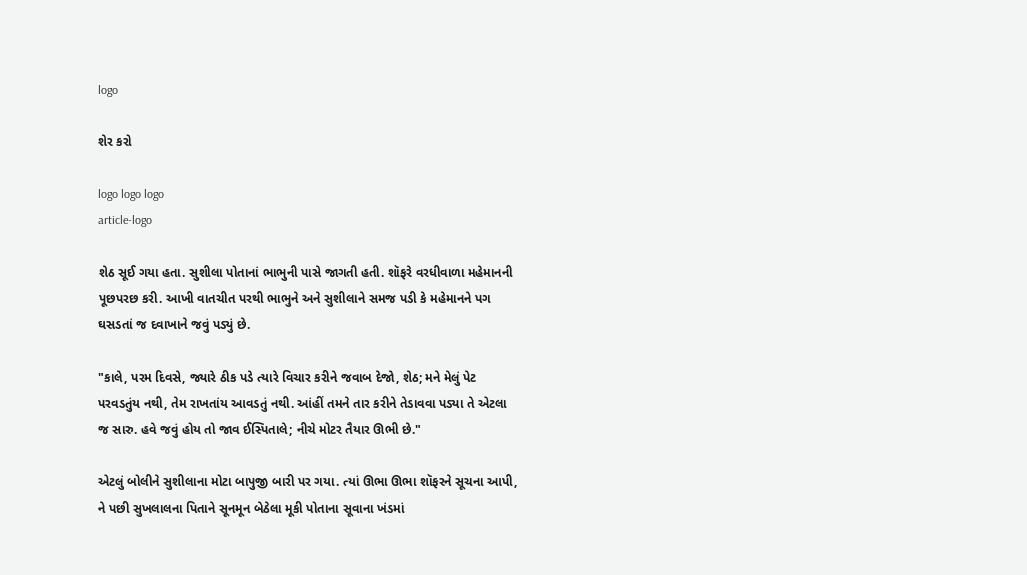logo

શેર કરો

logo logo logo
article-logo

શેઠ સૂઈ ગયા હતા. સુશીલા પોતાનાં ભાભુની પાસે જાગતી હતી. શૉફરે વરધીવાળા મહેમાનની પૂછપરછ કરી. આખી વાતચીત પરથી ભાભુને અને સુશીલાને સમજ પડી કે મહેમાનને પગ ઘસડતાં જ દવાખાને જવું પડ્યું છે.

"કાલે, પરમ દિવસે, જ્યારે ઠીક પડે ત્યારે વિચાર કરીને જવાબ દેજો, શેઠ; મને મેલું પેટ પરવડતુંય નથી, તેમ રાખતાંય આવડતું નથી. આંહીં તમને તાર કરીને તેડાવવા પડ્યા તે એટલા જ સારુ. હવે જવું હોય તો જાવ ઈસ્પિતાલે; નીચે મોટર તૈયાર ઊભી છે."

એટલું બોલીને સુશીલાના મોટા બાપુજી બારી પર ગયા. ત્યાં ઊભા ઊભા શૉફરને સૂચના આપી, ને પછી સુખલાલના પિતાને સૂનમૂન બેઠેલા મૂકી પોતાના સૂવાના ખંડમાં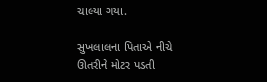ચાલ્યા ગયા.

સુખલાલના પિતાએ નીચે ઊતરીને મોટર પડતી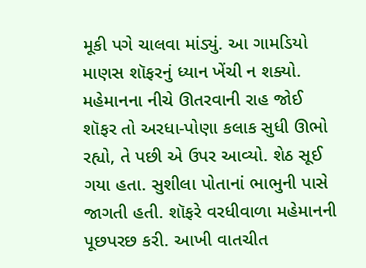મૂકી પગે ચાલવા માંડ્યું. આ ગામડિયો માણસ શૉફરનું ધ્યાન ખેંચી ન શક્યો. મહેમાનના નીચે ઊતરવાની રાહ જોઈ શૉફર તો અરધા-પોણા કલાક સુધી ઊભો રહ્યો, તે પછી એ ઉપર આવ્યો. શેઠ સૂઈ ગયા હતા. સુશીલા પોતાનાં ભાભુની પાસે જાગતી હતી. શૉફરે વરધીવાળા મહેમાનની પૂછપરછ કરી. આખી વાતચીત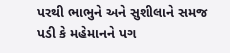પરથી ભાભુને અને સુશીલાને સમજ પડી કે મહેમાનને પગ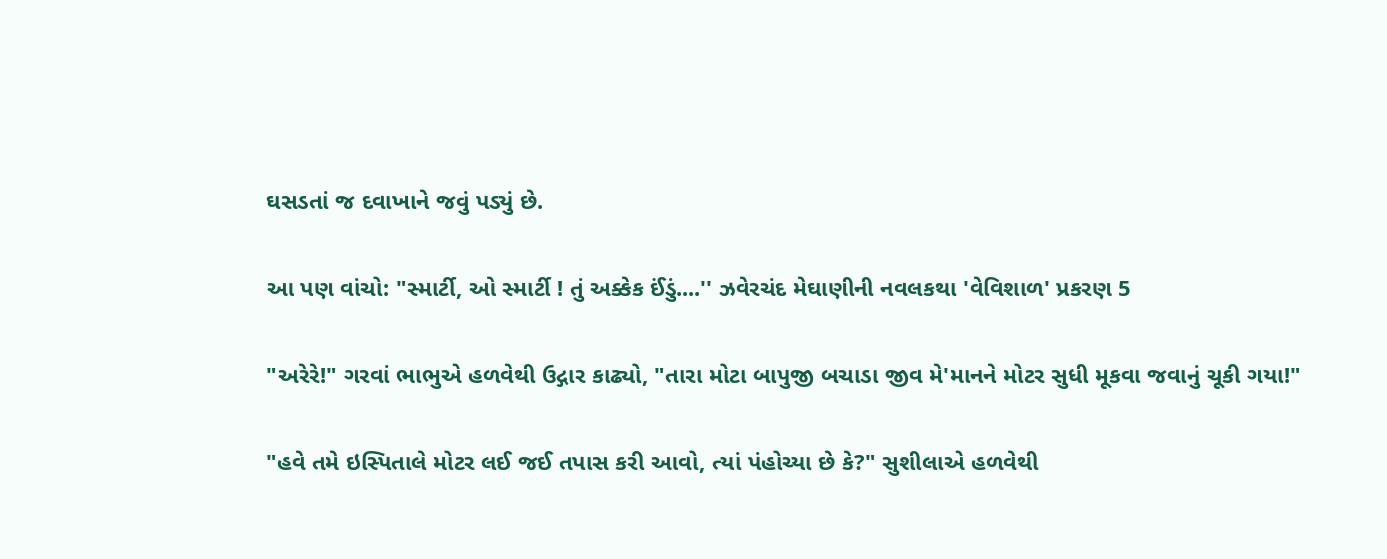ઘસડતાં જ દવાખાને જવું પડ્યું છે.

આ પણ વાંચો: "સ્માર્ટી, ઓ સ્માર્ટી ! તું અક્કેક ઈંડું....'' ઝવેરચંદ મેઘાણીની નવલકથા 'વેવિશાળ' પ્રકરણ 5

"અરેરે!" ગરવાં ભાભુએ હળવેથી ઉદ્ગાર કાઢ્યો, "તારા મોટા બાપુજી બચાડા જીવ મે'માનને મોટર સુધી મૂકવા જવાનું ચૂકી ગયા!"

"હવે તમે ઇસ્પિતાલે મોટર લઈ જઈ તપાસ કરી આવો, ત્યાં પંહોચ્યા છે કે?" સુશીલાએ હળવેથી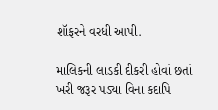શૉફરને વરધી આપી.

માલિકની લાડકી દીકરી હોવાં છતાં ખરી જરૂર પડ્યા વિના કદાપિ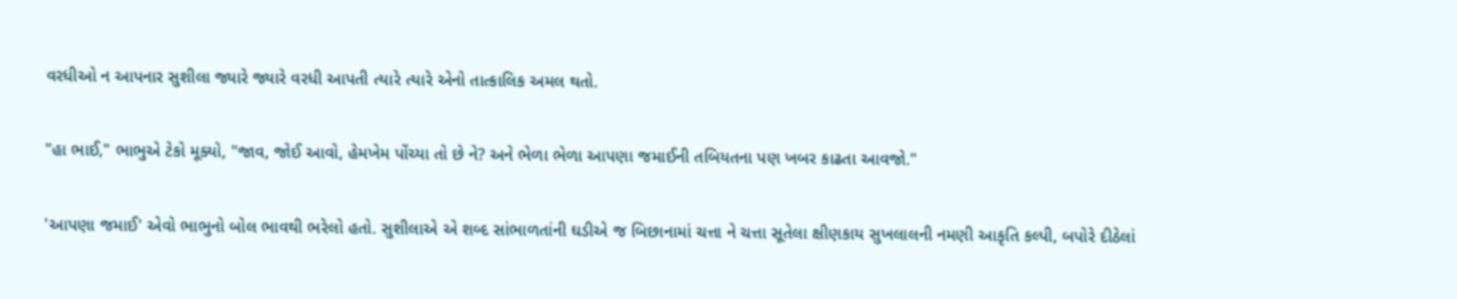વરધીઓ ન આપનાર સુશીલા જ્યારે જ્યારે વરધી આપતી ત્યારે ત્યારે એનો તાત્કાલિક અમલ થતો.

"હા ભાઈ," ભાભુએ ટેકો મૂક્યો, "જાવ, જોઈ આવો, હેમખેમ પોંચ્યા તો છે ને? અને ભેળા ભેળા આપણા જમાઈની તબિયતના પણ ખબર કાઢતા આવજો."

'આપણા જમાઈ' એવો ભાભુનો બોલ ભાવથી ભરેલો હતો. સુશીલાએ એ શબ્દ સાંભાળતાંની ઘડીએ જ બિછાનામાં ચત્તા ને ચત્તા સૂતેલા ક્ષીણકાય સુખલાલની નમણી આકૃતિ કલ્પી, બપોરે દીઠેલાં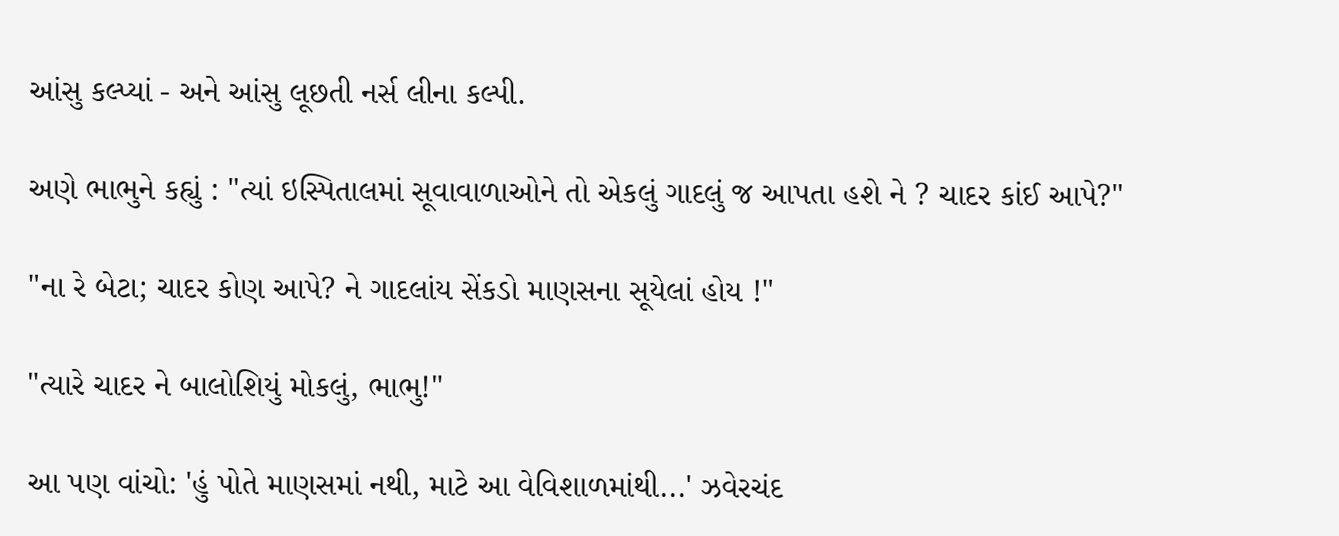આંસુ કલ્પ્યાં - અને આંસુ લૂછતી નર્સ લીના કલ્પી.

અણે ભાભુને કહ્યું : "ત્યાં ઇસ્પિતાલમાં સૂવાવાળાઓને તો એકલું ગાદલું જ આપતા હશે ને ? ચાદર કાંઈ આપે?"

"ના રે બેટા; ચાદર કોણ આપે? ને ગાદલાંય સેંકડો માણસના સૂયેલાં હોય !"

"ત્યારે ચાદર ને બાલોશિયું મોકલું, ભાભુ!"

આ પણ વાંચો: 'હું પોતે માણસમાં નથી, માટે આ વેવિશાળમાંથી...' ઝવેરચંદ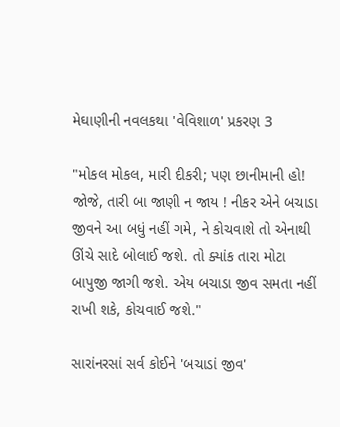મેઘાણીની નવલકથા 'વેવિશાળ' પ્રકરણ 3

"મોકલ મોકલ, મારી દીકરી; પણ છાનીમાની હો! જોજે, તારી બા જાણી ન જાય ! નીકર એને બચાડા જીવને આ બધું નહીં ગમે, ને કોચવાશે તો એનાથી ઊંચે સાદે બોલાઈ જશે. તો ક્યાંક તારા મોટા બાપુજી જાગી જશે. એય બચાડા જીવ સમતા નહીં રાખી શકે, કોચવાઈ જશે."

સારાંનરસાં સર્વ કોઈને 'બચાડાં જીવ'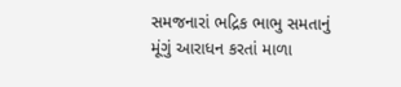સમજનારાં ભદ્રિક ભાભુ સમતાનું મૂંગું આરાધન કરતાં માળા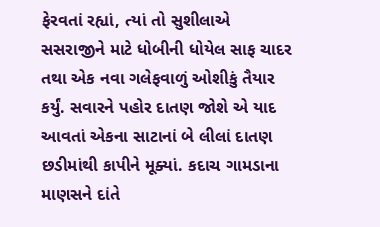ફેરવતાં રહ્યાં, ત્યાં તો સુશીલાએ સસરાજીને માટે ધોબીની ધોયેલ સાફ ચાદર તથા એક નવા ગલેફવાળું ઓશીકું તૈયાર કર્યું. સવારને પહોર દાતણ જોશે એ યાદ આવતાં એકના સાટાનાં બે લીલાં દાતણ છડીમાંથી કાપીને મૂક્યાં. કદાચ ગામડાના માણસને દાંતે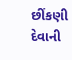છીંકણી દેવાની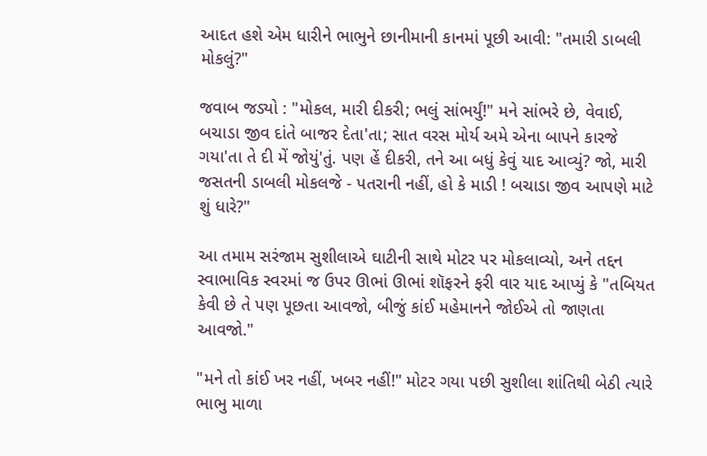આદત હશે એમ ધારીને ભાભુને છાનીમાની કાનમાં પૂછી આવી: "તમારી ડાબલી મોકલું?"

જવાબ જડ્યો : "મોકલ, મારી દીકરી; ભલું સાંભર્યું!" મને સાંભરે છે, વેવાઈ, બચાડા જીવ દાંતે બાજર દેતા'તા; સાત વરસ મોર્ય અમે એના બાપને કારજે ગયા'તા તે દી મેં જોયું'તું. પણ હેં દીકરી, તને આ બધું કેવું યાદ આવ્યું? જો, મારી જસતની ડાબલી મોકલજે - પતરાની નહીં, હો કે માડી ! બચાડા જીવ આપણે માટે શું ધારે?"

આ તમામ સરંજામ સુશીલાએ ઘાટીની સાથે મોટર પર મોકલાવ્યો, અને તદ્દન સ્વાભાવિક સ્વરમાં જ ઉપર ઊભાં ઊભાં શૉફરને ફરી વાર યાદ આપ્યું કે "તબિયત કેવી છે તે પણ પૂછતા આવજો, બીજું કાંઈ મહેમાનને જોઈએ તો જાણતા આવજો."

"મને તો કાંઈ ખર નહીં, ખબર નહીં!" મોટર ગયા પછી સુશીલા શાંતિથી બેઠી ત્યારે ભાભુ માળા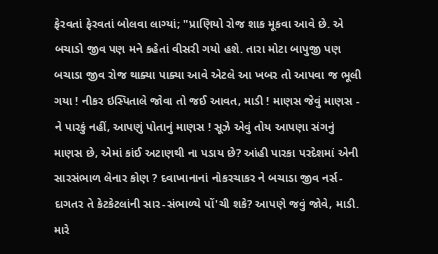ફેરવતાં ફેરવતાં બોલવા લાગ્યાં; "પ્રાણિયો રોજ શાક મૂકવા આવે છે. એ બચાડો જીવ પણ મને કહેતાં વીસરી ગયો હશે. તારા મોટા બાપુજી પણ બચાડા જીવ રોજ થાક્યા પાક્યા આવે એટલે આ ખબર તો આપવા જ ભૂલી ગયા ! નીકર ઇસ્પિતાલે જોવા તો જ‌ઈ આવત, માડી ! માણસ જેવું માણસ - ને પારકું નહીં, આપણું પોતાનું માણસ ! સૂઝે એવું તોય આપણા સંગનું માણસ છે, એમાં કાંઈ અટાણથી ના પડાય છે? આંહી પારકા પરદેશમાં એની સારસંભાળ લેનાર કોણ ? દવાખાનાનાં નોકરચાકર ને બચાડા જીવ નર્સ-દાગતર તે કેટકેટલાંની સાર-સંભાળ્યે પોં'ચી શકે? આપણે જવું જોવે, માડી. મારે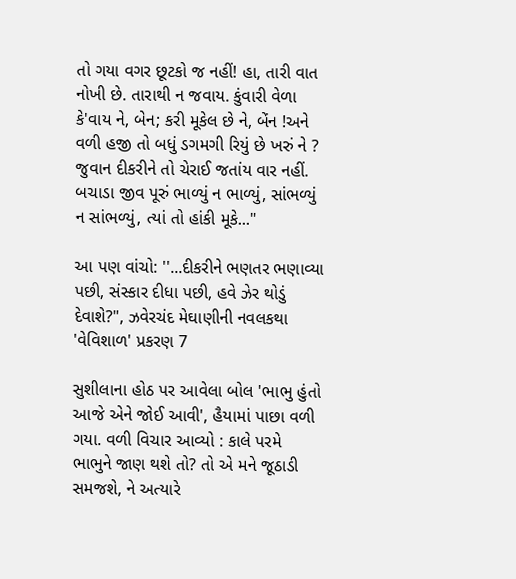તો ગયા વગર છૂટકો જ નહીં! હા, તારી વાત નોખી છે. તારાથી ન જવાય. કુંવારી વેળા કે'વાય ને, બેન; કરી મૂકેલ છે ને, બેંન !અને વળી હજી તો બધું ડગમગી રિયું છે ખરું ને ? જુવાન દીકરીને તો ચેરાઈ જતાંય વાર નહીં. બચાડા જીવ પૂરું ભાળ્યું ન ભાળ્યું, સાંભળ્યું ન સાંભળ્યું, ત્યાં તો હાંકી મૂકે..."

આ પણ વાંચો: ''...દીકરીને ભણતર ભણાવ્યા પછી, સંસ્કાર દીધા પછી, હવે ઝેર થોડું દેવાશે?", ઝવેરચંદ મેઘાણીની નવલકથા 'વેવિશાળ' પ્રકરણ 7

સુશીલાના હોઠ પર આવેલા બોલ 'ભાભુ હુંતો આજે એને જોઈ આવી', હૈયામાં પાછા વળી ગયા. વળી વિચાર આવ્યો : કાલે પરમે ભાભુને જાણ થશે તો? તો એ મને જૂઠાડી સમજશે, ને અત્યારે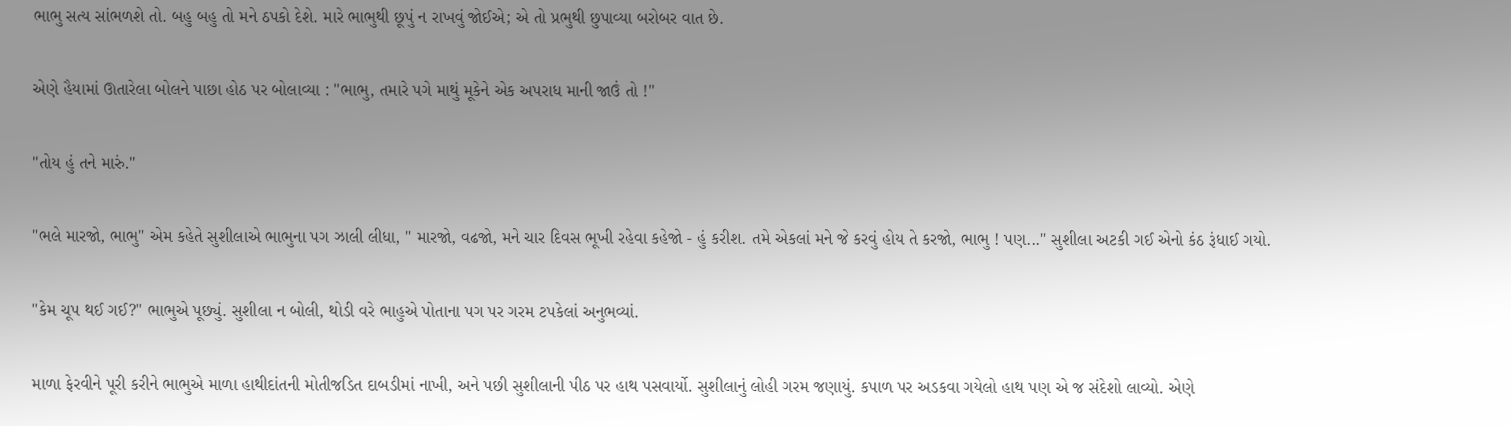ભાભુ સત્ય સાંભળશે તો. બહુ બહુ તો મને ઠપકો દેશે. મારે ભાભુથી છૂપું ન રાખવું જોઈએ; એ તો પ્રભુથી છુપાવ્યા બરોબર વાત છે.

એણે હૈયામાં ઊતારેલા બોલને પાછા હોઠ પર બોલાવ્યા : "ભાભુ, તમારે પગે માથું મૂકેને એક અપરાધ માની જાઉં તો !"

"તોય હું તને મારું."

"ભલે મારજો, ભાભુ" એમ કહેતે સુશીલાએ ભાભુના પગ ઝાલી લીધા, " મારજો, વઢજો, મને ચાર દિવસ ભૂખી રહેવા કહેજો - હું કરીશ. તમે એકલાં મને જે કરવું હોય તે કરજો, ભાભુ ! પણ..." સુશીલા અટકી ગઈ એનો કંઠ રૂંધાઈ ગયો.

"કેમ ચૂપ થઈ ગઈ?" ભાભુએ પૂછ્યું. સુશીલા ન બોલી, થોડી વરે ભાહુએ પોતાના પગ પર ગરમ ટપકેલાં અનુભવ્યાં.

માળા ફેરવીને પૂરી કરીને ભાભુએ માળા હાથીદાંતની મોતીજડિત દાબડીમાં નાખી, અને પછી સુશીલાની પીઠ પર હાથ પસવાર્યો. સુશીલાનું લોહી ગરમ જણાયું. કપાળ પર અડકવા ગયેલો હાથ પણ એ જ સંદેશો લાવ્યો. એણે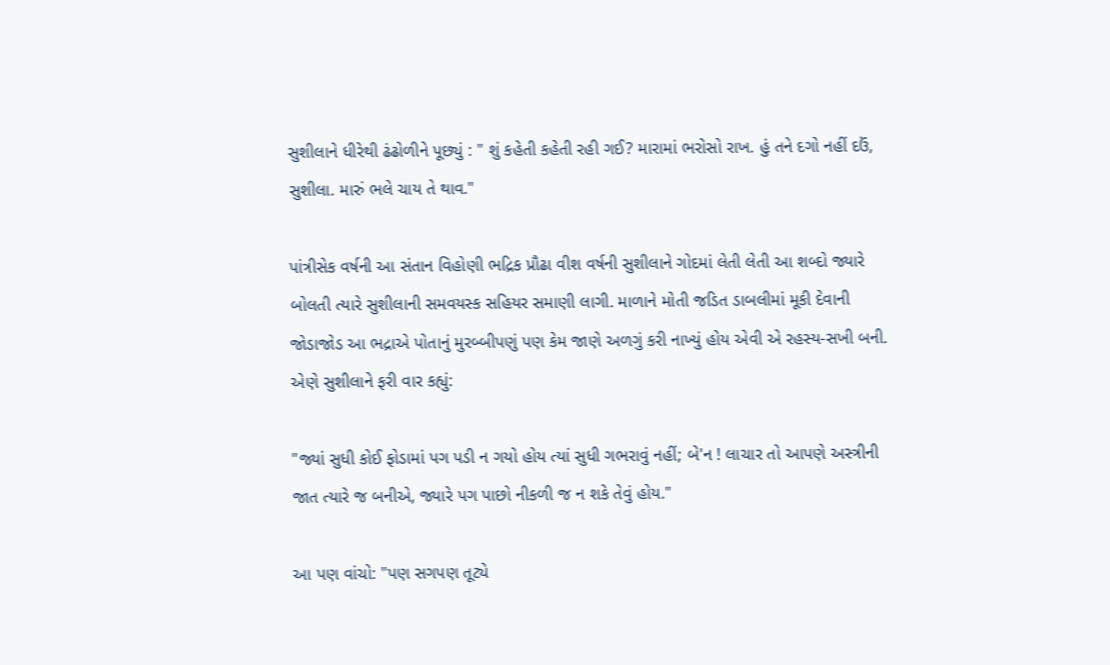સુશીલાને ધીરેથી ઢંઢોળીને પૂછ્યું : " શું કહેતી કહેતી રહી ગઈ? મારામાં ભરોસો રાખ. હું તને દગો નહીં દ‌ઉં, સુશીલા. મારું ભલે ચાય તે થાવ."

પાંત્રીસેક વર્ષની આ સંતાન વિહોણી ભદ્રિક પ્રૌઢા વીશ વર્ષની સુશીલાને ગોદમાં લેતી લેતી આ શબ્દો જ્યારે બોલતી ત્યારે સુશીલાની સમવયસ્ક સહિયર સમાણી લાગી. માળાને મોતી જડિત ડાબલીમાં મૂકી દેવાની જોડાજોડ આ ભદ્રાએ પોતાનું મુરબ્બીપણું પણ કેમ જાણે અળગું કરી નાખ્યું હોય એવી એ રહસ્ય-સખી બની. એણે સુશીલાને ફરી વાર કહ્યું:

"જ્યાં સુધી કોઈ ફોડામાં પગ પડી ન ગયો હોય ત્યાં સુધી ગભરાવું નહીં; બે'ન ! લાચાર તો આપણે અસ્ત્રીની જાત ત્યારે જ બનીએ, જ્યારે પગ પાછો નીકળી જ ન શકે તેવું હોય."

આ પણ વાંચો: "પણ સગપણ તૂટ્યે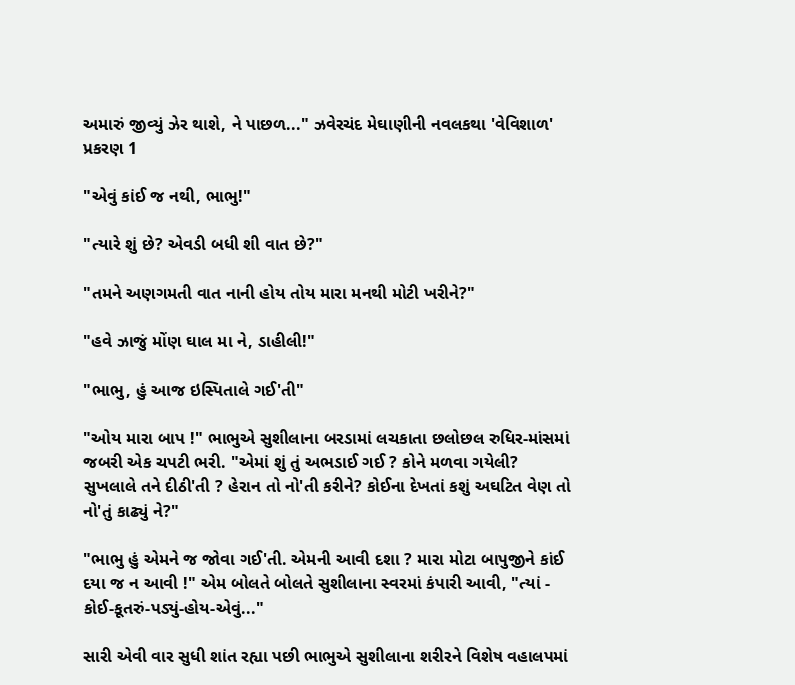અમારું જીવ્યું ઝેર થાશે, ને પાછળ..." ઝવેરચંદ મેઘાણીની નવલકથા 'વેવિશાળ' પ્રકરણ 1

"એવું કાંઈ જ નથી, ભાભુ!"

"ત્યારે શું છે? એવડી બધી શી વાત છે?"

"તમને અણગમતી વાત નાની હોય તોય મારા મનથી મોટી ખરીને?"

"હવે ઝાજું મોંણ ઘાલ મા ને, ડાહીલી!"

"ભાભુ, હું આજ ઇસ્પિતાલે ગઈ'તી"

"ઓય મારા બાપ !" ભાભુએ સુશીલાના બરડામાં લચકાતા છલોછલ રુધિર-માંસમાં જબરી એક ચપટી ભરી. "એમાં શું તું અભડાઈ ગઈ ? કોને મળવા ગયેલી? સુખલાલે તને દીઠી'તી ? હેરાન તો નો'તી કરીને? કોઈના દેખતાં કશું અઘટિત વેણ તો નો'તું કાઢ્યું ને?"

"ભાભુ હું એમને જ જોવા ગઈ'તી. એમની આવી દશા ? મારા મોટા બાપુજીને કાંઈ દયા જ ન આવી !" એમ બોલતે બોલતે સુશીલાના સ્વરમાં કંપારી આવી, "ત્યાં - કોઈ-કૂતરું-પડ્યું-હોય-એવું..."

સારી એવી વાર સુધી શાંત રહ્યા પછી ભાભુએ સુશીલાના શરીરને વિશેષ વહાલપમાં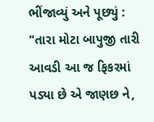ભીંજાવ્યું અને પૂછ્યું : "તારા મોટા બાપુજી તારી આવડી આ જ ફિકરમાં પડ્યા છે એ જાણછ ને,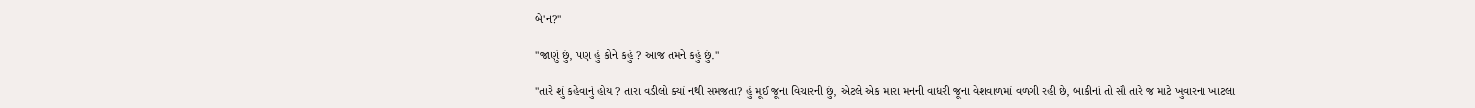બે'ન?"

"જાણું છું, પણ હું કોને કહું ? આજ તમને કહું છું."

"તારે શું કહેવાનું હોય ? તારા વડીલો ક્યાં નથી સમજતા? હું મૂઈ જૂના વિચારની છું, એટલે એક મારા મનની વાધરી જૂના વેશવાળમાં વળગી રહી છે, બાકીનાં તો સૌ તારે જ માટે ખુવારના ખાટલા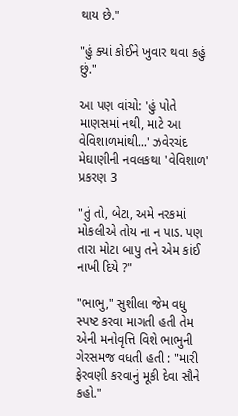થાય છે."

"હું ક્યાં કોઈને ખુવાર થવા કહું છું."

આ પણ વાંચો: 'હું પોતે માણસમાં નથી, માટે આ વેવિશાળમાંથી...' ઝવેરચંદ મેઘાણીની નવલકથા 'વેવિશાળ' પ્રકરણ 3

"તું તો, બેટા, અમે નરકમાં મોકલીએ તોય ના ન પાડ. પણ તારા મોટા બાપુ તને એમ કાંઈ નાખી દિયે ?"

"ભાભુ," સુશીલા જેમ વધુ સ્પષ્ટ કરવા માગતી હતી તેમ એની મનોવૃત્તિ વિશે ભાભુની ગેરસમજ વધતી હતી : "મારી ફેરવણી કરવાનું મૂકી દેવા સૌને કહો."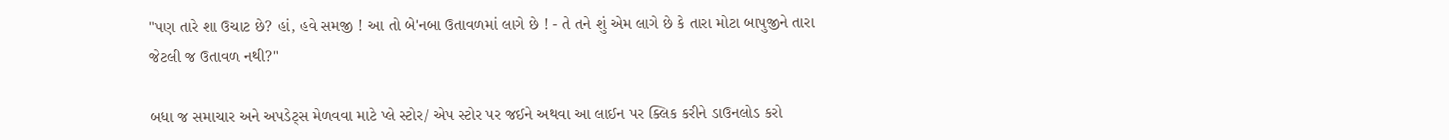"પણ તારે શા ઉચાટ છે? હાં, હવે સમજી ! આ તો બે'નબા ઉતાવળમાં લાગે છે ! - તે તને શું એમ લાગે છે કે તારા મોટા બાપુજીને તારા જેટલી જ ઉતાવળ નથી?"

બધા જ સમાચાર અને અપડેટ્સ મેળવવા માટે પ્લે સ્ટોર/ એપ સ્ટોર પર જઈને અથવા આ લાઈન પર ક્લિક કરીને ડાઉનલોડ કરો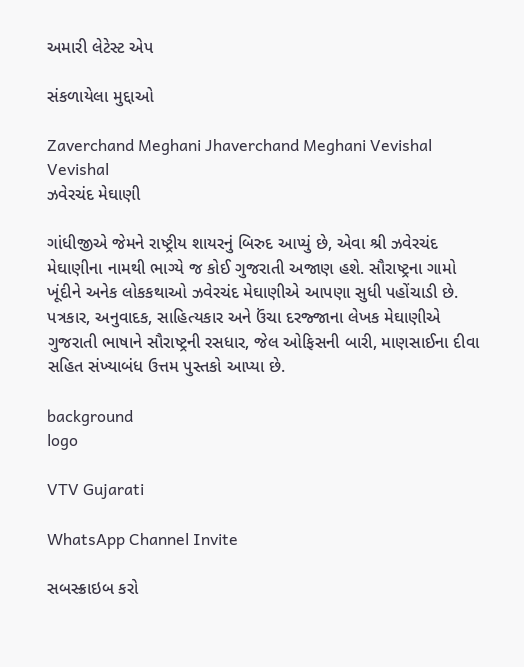અમારી લેટેસ્ટ એપ

સંકળાયેલા મુદ્દાઓ

Zaverchand Meghani Jhaverchand Meghani Vevishal Vevishal
ઝવેરચંદ મેઘાણી

ગાંધીજીએ જેમને રાષ્ટ્રીય શાયરનું બિરુદ આપ્યું છે, એવા શ્રી ઝવેરચંદ મેઘાણીના નામથી ભાગ્યે જ કોઈ ગુજરાતી અજાણ હશે. સૌરાષ્ટ્રના ગામો ખૂંદીને અનેક લોકકથાઓ ઝવેરચંદ મેઘાણીએ આપણા સુધી પહોંચાડી છે. પત્રકાર, અનુવાદક, સાહિત્યકાર અને ઉંચા દરજ્જાના લેખક મેઘાણીએ ગુજરાતી ભાષાને સૌરાષ્ટ્રની રસધાર, જેલ ઓફિસની બારી, માણસાઈના દીવા સહિત સંખ્યાબંધ ઉત્તમ પુસ્તકો આપ્યા છે.

background
logo

VTV Gujarati

WhatsApp Channel Invite

સબસ્ક્રાઇબ કરો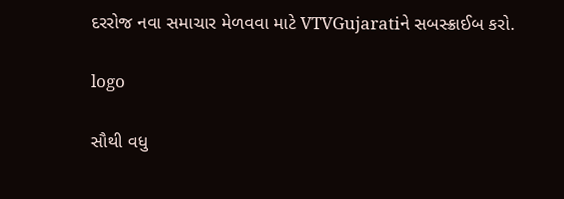દરરોજ નવા સમાચાર મેળવવા માટે VTVGujaratiને સબસ્ક્રાઈબ કરો.

logo

સૌથી વધુ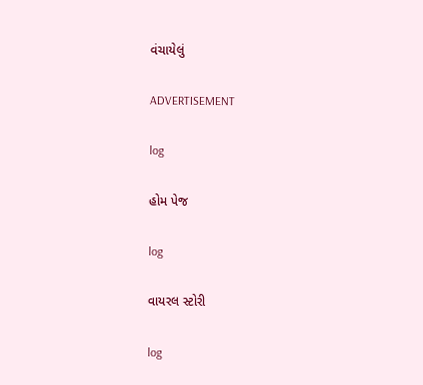વંચાયેલું

ADVERTISEMENT

log

હોમ પેજ

log

વાયરલ સ્ટોરી

log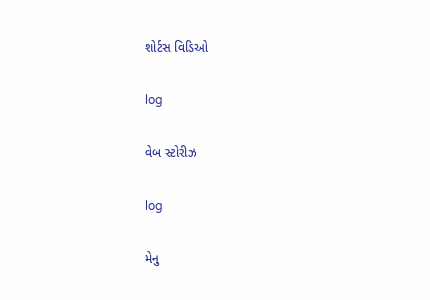શોર્ટસ વિડિઓ

log

વેબ સ્ટોરીઝ

log

મેનુ